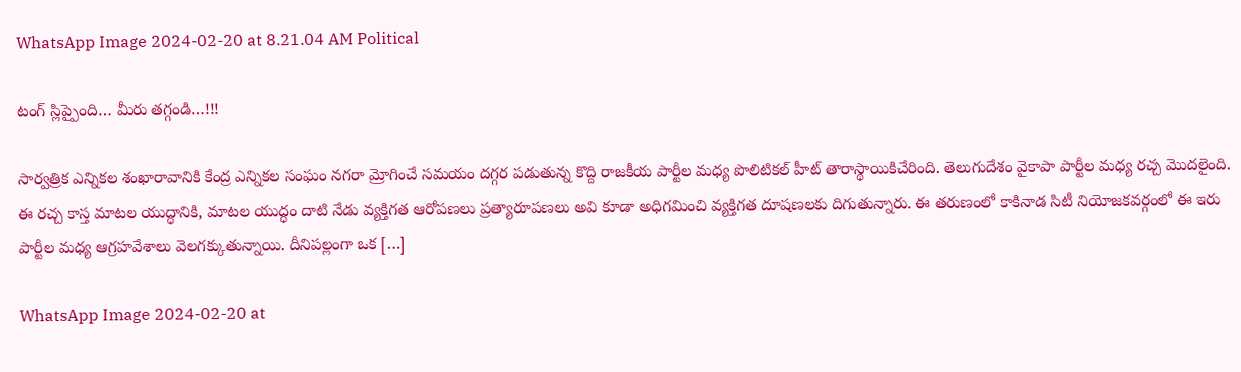WhatsApp Image 2024-02-20 at 8.21.04 AM Political

టంగ్‌ స్లిప్పైంది… మీరు తగ్గండి…!!!

సార్వత్రిక ఎన్నికల శంఖారావానికి కేంద్ర ఎన్నికల సంఘం నగరా మ్రోగించే సమయం దగ్గర పడుతున్న కొద్ది రాజకీయ పార్టీల మధ్య పొలిటికల్ హీట్ తారాస్థాయికిచేరింది. తెలుగుదేశం వైకాపా పార్టీల మధ్య రచ్చ మొదలైంది. ఈ రచ్చ కాస్త మాటల యుద్ధానికి, మాటల యుద్ధం దాటి నేడు వ్యక్తిగత ఆరోపణలు ప్రత్యారూపణలు అవి కూడా అధిగమించి వ్యక్తిగత దూషణలకు దిగుతున్నారు. ఈ తరుణంలో కాకినాడ సిటీ నియోజకవర్గంలో ఈ ఇరు పార్టీల మధ్య ఆగ్రహవేశాలు వెలగక్కుతున్నాయి. దీనిపల్లంగా ఒక […]

WhatsApp Image 2024-02-20 at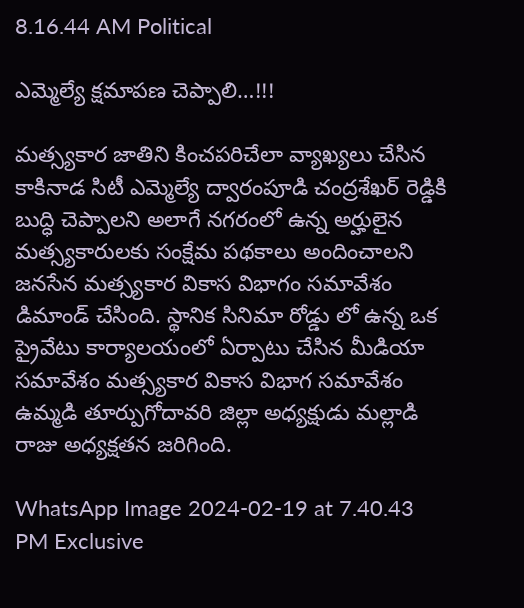8.16.44 AM Political

ఎమ్మెల్యే క్షమాపణ చెప్పాలి…!!!

మత్స్యకార జాతిని కించపరిచేలా వ్యాఖ్యలు చేసిన కాకినాడ సిటీ ఎమ్మెల్యే ద్వారంపూడి చంద్రశేఖర్ రెడ్డికి బుద్ధి చెప్పాలని అలాగే నగరంలో ఉన్న అర్హులైన మత్స్యకారులకు సంక్షేమ పథకాలు అందించాలని జనసేన మత్స్యకార వికాస విభాగం సమావేశం డిమాండ్ చేసింది. స్థానిక సినిమా రోడ్డు లో ఉన్న ఒక ప్రైవేటు కార్యాలయంలో ఏర్పాటు చేసిన మీడియా సమావేశం మత్స్యకార వికాస విభాగ సమావేశం ఉమ్మడి తూర్పుగోదావరి జిల్లా అధ్యక్షుడు మల్లాడి రాజు అధ్యక్షతన జరిగింది.

WhatsApp Image 2024-02-19 at 7.40.43 PM Exclusive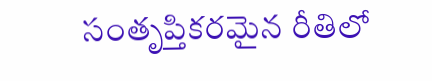సంతృప్తికరమైన రీతిలో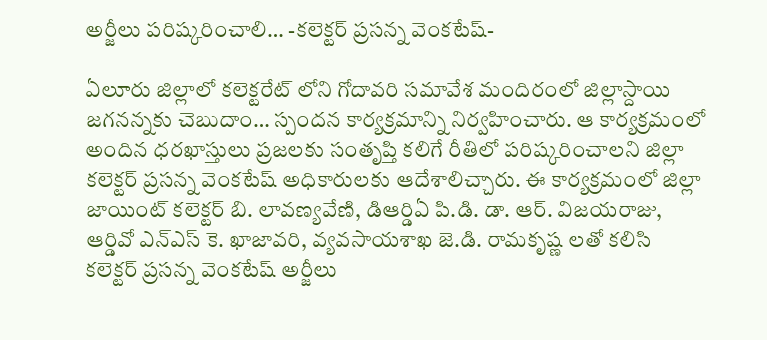అర్జీలు పరిష్కరించాలి… -కలెక్టర్ ప్రసన్న వెంకటేష్-

ఏలూరు జిల్లాలో కలెక్టరేట్ లోని గోదావరి సమావేశ మందిరంలో జిల్లాస్దాయి జగనన్నకు చెబుదాం… స్పందన కార్యక్రమాన్ని నిర్వహించారు. ఆ కార్యక్రమంలో అందిన ధరఖాస్తులు ప్రజలకు సంతృప్తి కలిగే రీతిలో పరిష్కరించాలని జిల్లా కలెక్టర్ ప్రసన్న వెంకటేష్ అధికారులకు ఆదేశాలిచ్చారు. ఈ కార్యక్రమంలో జిల్లా జాయింట్ కలెక్టర్ బి. లావణ్యవేణి, డిఆర్డిఏ పి.డి. డా. ఆర్. విజయరాజు, ఆర్డివో ఎన్ఎస్ కె. ఖాజావరి, వ్యవసాయశాఖ జె.డి. రామకృష్ణ లతో కలిసి కలెక్టర్ ప్రసన్న వెంకటేష్ అర్జీలు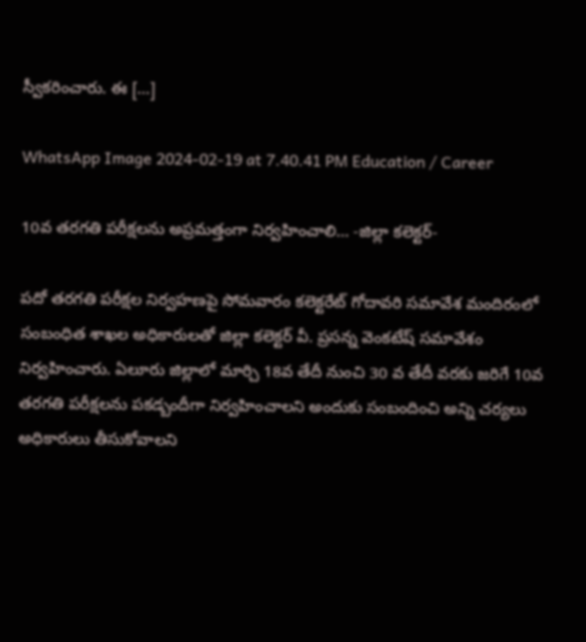స్వీకరించారు. ఈ […]

WhatsApp Image 2024-02-19 at 7.40.41 PM Education / Career

10వ తరగతి పరీక్షలను అప్రమత్తంగా నిర్వహించాలి… -జిల్లా కలెక్టర్-

పదో తరగతి పరీక్షల నిర్వహణపై సోమవారం కలెక్టరేట్ గోదావరి సమావేశ మందిరంలో సంబంధిత శాఖల అధికారులతో జిల్లా కలెక్టర్ వీ. ప్రసన్న వెంకటేష్ సమావేశం నిర్వహించారు. ఏలూరు జిల్లాలో మార్చి 18వ తేదీ నుంచి 30 వ తేదీ వరకు జరిగే 10వ తరగతి పరీక్షలను పకడ్బందీగా నిర్వహించాలని అందుకు సంబందించి అన్ని చర్యలు అధికారులు తీసుకోవాలని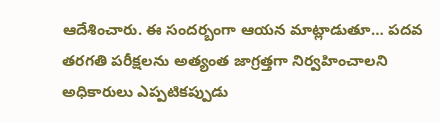ఆదేశించారు. ఈ సందర్బంగా ఆయన మాట్లాడుతూ… పదవ తరగతి పరీక్షలను అత్యంత జాగ్రత్తగా నిర్వహించాలని అధికారులు ఎప్పటికప్పుడు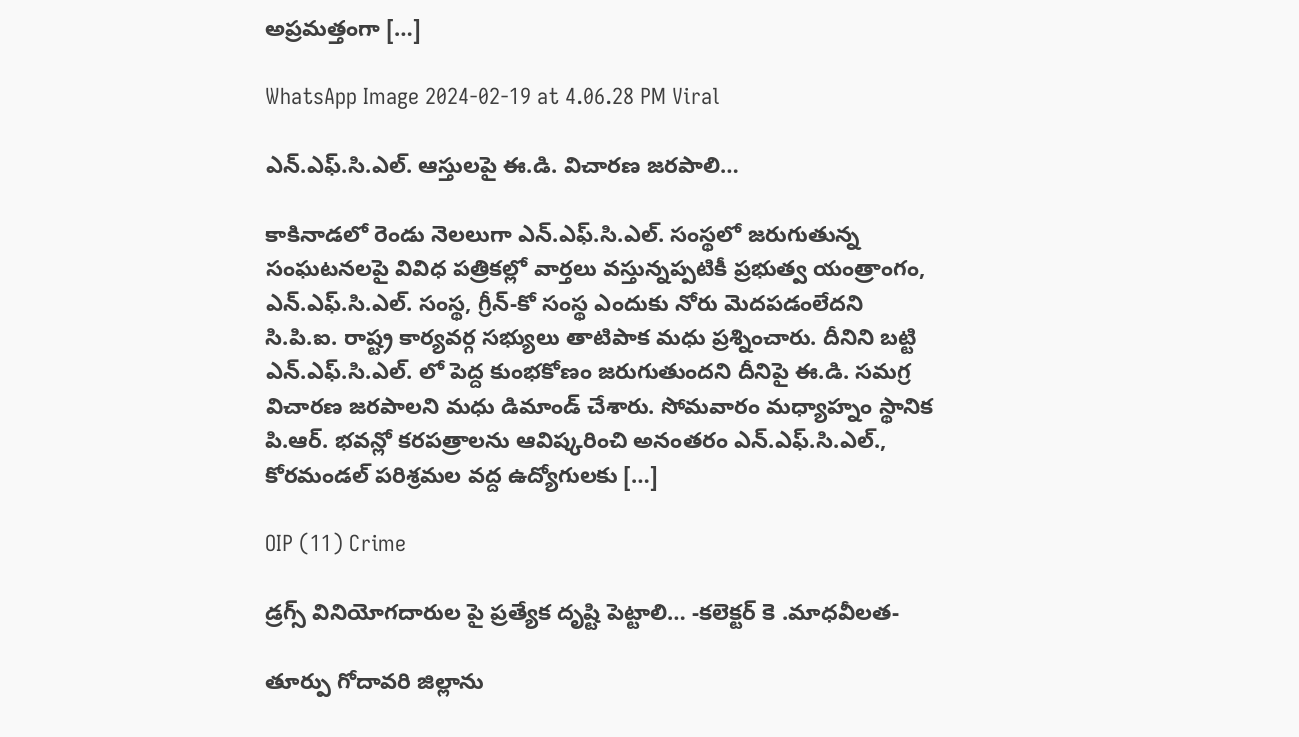అప్రమత్తంగా […]

WhatsApp Image 2024-02-19 at 4.06.28 PM Viral

ఎన్.ఎఫ్.సి.ఎల్. ఆస్తులపై ఈ.డి. విచారణ జరపాలి…

కాకినాడలో రెండు నెలలుగా ఎన్.ఎఫ్.సి.ఎల్. సంస్థలో జరుగుతున్న సంఘటనలపై వివిధ పత్రికల్లో వార్తలు వస్తున్నప్పటికీ ప్రభుత్వ యంత్రాంగం, ఎన్.ఎఫ్.సి.ఎల్. సంస్థ, గ్రీన్-కో సంస్థ ఎందుకు నోరు మెదపడంలేదని సి.పి.ఐ. రాష్ట్ర కార్యవర్గ సభ్యులు తాటిపాక మధు ప్రశ్నించారు. దీనిని బట్టి ఎన్.ఎఫ్.సి.ఎల్. లో పెద్ద కుంభకోణం జరుగుతుందని దీనిపై ఈ.డి. సమగ్ర విచారణ జరపాలని మధు డిమాండ్ చేశారు. సోమవారం మధ్యాహ్నం స్థానిక పి.ఆర్. భవన్లో కరపత్రాలను ఆవిష్కరించి అనంతరం ఎన్.ఎఫ్.సి.ఎల్., కోరమండల్ పరిశ్రమల వద్ద ఉద్యోగులకు […]

OIP (11) Crime

డ్రగ్స్ వినియోగదారుల పై ప్రత్యేక దృష్టి పెట్టాలి… -కలెక్టర్ కె .మాధవీలత-

తూర్పు గోదావరి జిల్లాను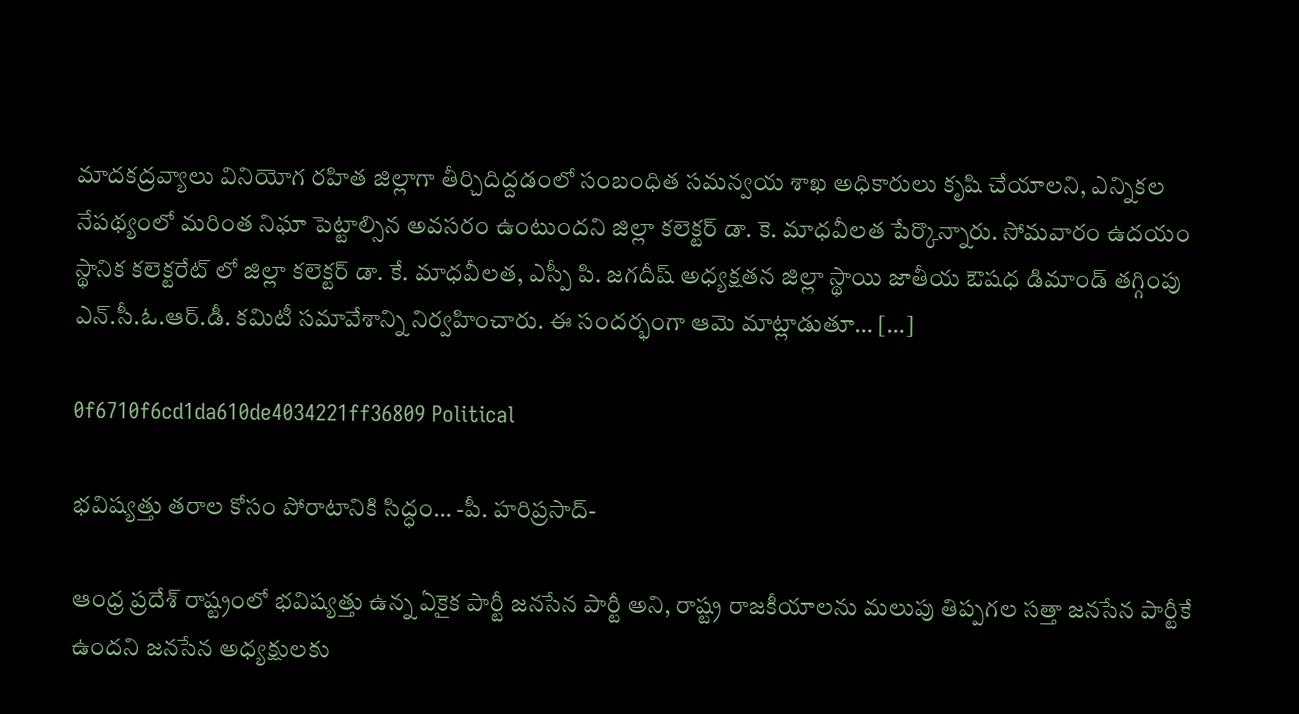మాదకద్రవ్యాలు వినియోగ రహిత జిల్లాగా తీర్చిదిద్దడంలో సంబంధిత సమన్వయ శాఖ అధికారులు కృషి చేయాలని, ఎన్నికల నేపథ్యంలో మరింత నిఘా పెట్టాల్సిన అవసరం ఉంటుందని జిల్లా కలెక్టర్ డా. కె. మాధవీలత పేర్కొన్నారు. సోమవారం ఉదయం స్థానిక కలెక్టరేట్ లో జిల్లా కలెక్టర్ డా. కే. మాధవీలత, ఎస్పీ పి. జగదీష్ అధ్యక్షతన జిల్లా స్థాయి జాతీయ ఔషధ డిమాండ్‌ తగ్గింపు ఎన్‌.సీ.ఓ.ఆర్‌.డీ. కమిటీ సమావేశాన్ని నిర్వహించారు. ఈ సందర్భంగా ఆమె మాట్లాడుతూ… […]

0f6710f6cd1da610de4034221ff36809 Political

భవిష్యత్తు తరాల కోసం పోరాటానికి సిద్ధం… -పీ. హరిప్రసాద్-

ఆంధ్ర ప్రదేశ్ రాష్ట్రంలో భవిష్యత్తు ఉన్న ఏకైక పార్టీ జనసేన పార్టీ అని, రాష్ట్ర రాజకీయాలను మలుపు తిప్పగల సత్తా జనసేన పార్టీకే ఉందని జనసేన అధ్యక్షులకు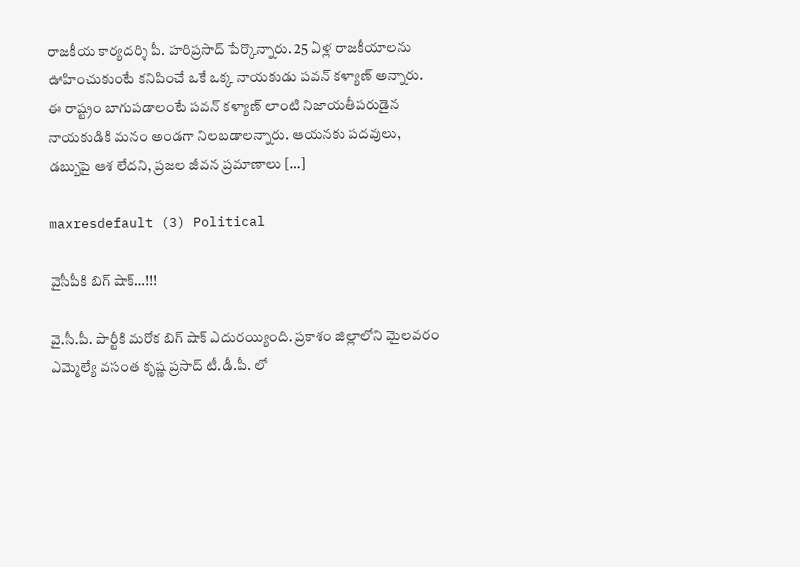రాజకీయ కార్యదర్శి పీ. హరిప్రసాద్ పేర్కొన్నారు. 25 ఏళ్ల రాజకీయాలను ఊహించుకుంటే కనిపించే ఒకే ఒక్క నాయకుడు పవన్ కళ్యాణ్ అన్నారు. ఈ రాష్ట్రం బాగుపడాలంటే పవన్ కళ్యాణ్ లాంటి నిజాయతీపరుడైన నాయకుడికి మనం అండగా నిలబడాలన్నారు. ఆయనకు పదవులు, డబ్బుపై ఆశ లేదని, ప్రజల జీవన ప్రమాణాలు […]

maxresdefault (3) Political

వైసీపీకి బిగ్ షాక్…!!!

వై.సీ.పీ. పార్టీకి మరోక బిగ్ షాక్ ఎదురయ్యింది. ప్రకాశం జిల్లాలోని మైలవరం ఎమ్మెల్యే వసంత కృష్ణ ప్రసాద్ టీ.డీ.పీ. లో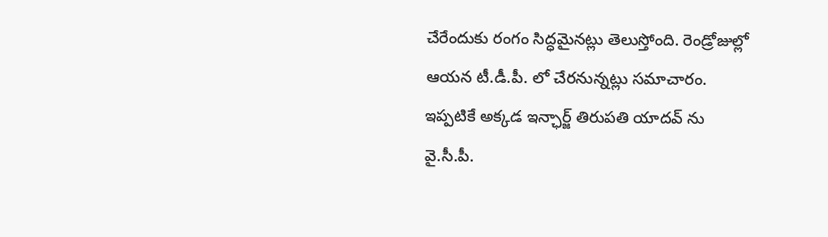చేరేందుకు రంగం సిద్ధమైనట్లు తెలుస్తోంది. రెండ్రోజుల్లో ఆయన టీ.డీ.పీ. లో చేరనున్నట్లు సమాచారం. ఇప్పటికే అక్కడ ఇన్ఛార్జ్ తిరుపతి యాదవ్ ను వై.సీ.పీ.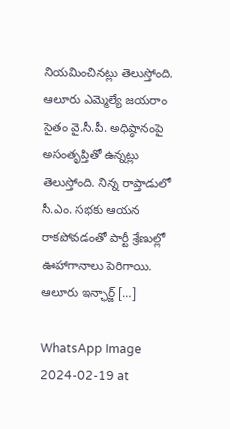నియమించినట్లు తెలుస్తోంది. ఆలూరు ఎమ్మెల్యే జయరాం సైతం వై.సీ.పీ. అధిష్ఠానంపై అసంతృప్తితో ఉన్నట్లు తెలుస్తోంది. నిన్న రాప్తాడులో సీ.ఎం. సభకు ఆయన రాకపోవడంతో పార్టీ శ్రేణుల్లో ఊహాగానాలు పెరిగాయి. ఆలూరు ఇన్ఛార్జ్ […]

WhatsApp Image 2024-02-19 at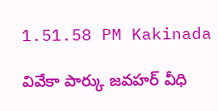1.51.58 PM Kakinada

వివేకా పార్కు జవహర్ వీధి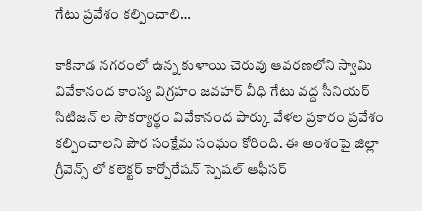గేటు ప్రవేశం కల్పించాలి…

కాకినాడ నగరంలో ఉన్న కుళాయి చెరువు ఆవరణలోని స్వామి వివేకానంద కాంస్య విగ్రహం జవహర్ వీధి గేటు వద్ద సీనియర్ సిటిజన్ ల సౌకర్యార్థం వివేకానంద పార్కు వేళల ప్రకారం ప్రవేశం కల్పించాలని పౌర సంక్షేమ సంఘం కోరింది. ఈ అంశంపై జిల్లా గ్రీవెన్స్ లో కలెక్టర్ కార్పోరేషన్ స్పెషల్ ఆఫీసర్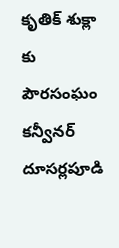కృతిక్ శుక్లా కు పౌరసంఘం కన్వీనర్ దూసర్లపూడి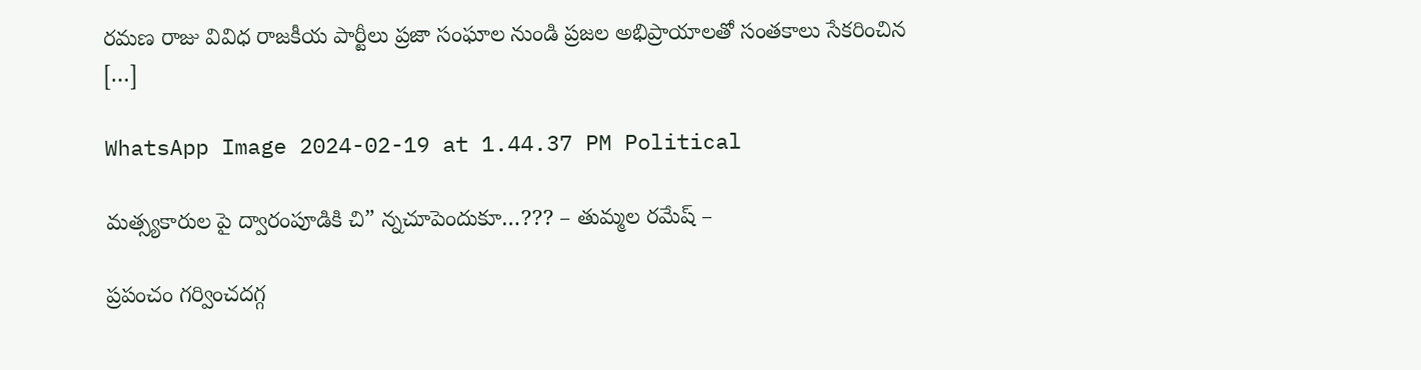రమణ రాజు వివిధ రాజకీయ పార్టీలు ప్రజా సంఘాల నుండి ప్రజల అభిప్రాయాలతో సంతకాలు సేకరించిన […]

WhatsApp Image 2024-02-19 at 1.44.37 PM Political

మత్స్యకారుల పై ద్వారంపూడికి చి” న్నచూపెందుకూ…??? – తుమ్మల రమేష్ –

ప్రపంచం గర్వించదగ్గ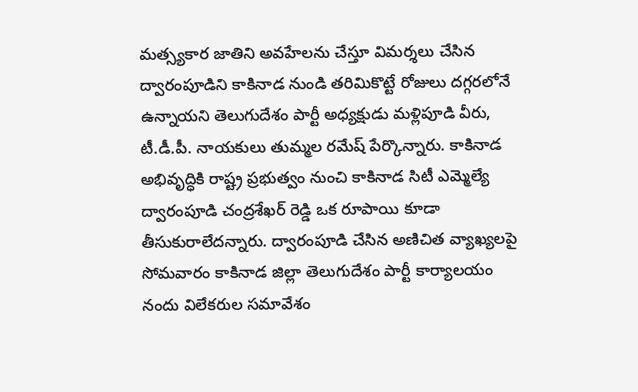మత్స్యకార జాతిని అవహేలను చేస్తూ విమర్శలు చేసిన ద్వారంపూడిని కాకినాడ నుండి తరిమికొట్టే రోజులు దగ్గరలోనే ఉన్నాయని తెలుగుదేశం పార్టీ అధ్యక్షుడు మళ్లిపూడి వీరు, టీ.డీ.పీ. నాయకులు తుమ్మల రమేష్ పేర్కొన్నారు. కాకినాడ అభివృద్ధికి రాష్ట్ర ప్రభుత్వం నుంచి కాకినాడ సిటీ ఎమ్మెల్యే ద్వారంపూడి చంద్రశేఖర్ రెడ్డి ఒక రూపాయి కూడా తీసుకురాలేదన్నారు. ద్వారంపూడి చేసిన అణిచిత వ్యాఖ్యలపై సోమవారం కాకినాడ జిల్లా తెలుగుదేశం పార్టీ కార్యాలయం నందు విలేకరుల సమావేశం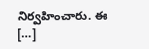నిర్వహించారు. ఈ […]